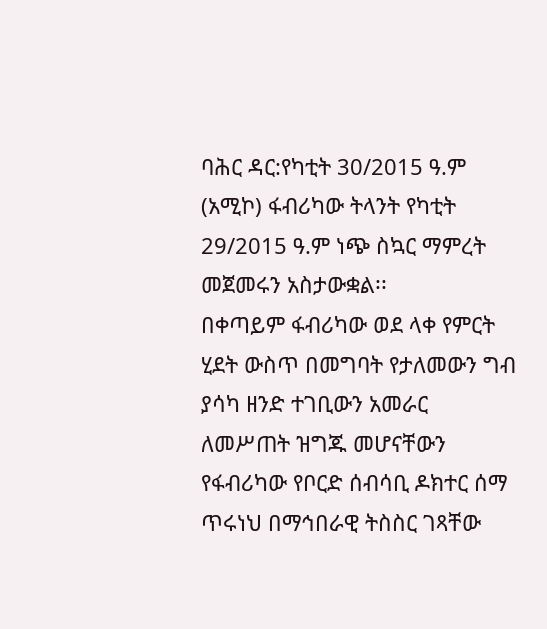ባሕር ዳር:የካቲት 30/2015 ዓ.ም (አሚኮ) ፋብሪካው ትላንት የካቲት 29/2015 ዓ.ም ነጭ ስኳር ማምረት መጀመሩን አስታውቋል፡፡
በቀጣይም ፋብሪካው ወደ ላቀ የምርት ሂደት ውስጥ በመግባት የታለመውን ግብ ያሳካ ዘንድ ተገቢውን አመራር ለመሥጠት ዝግጁ መሆናቸውን የፋብሪካው የቦርድ ሰብሳቢ ዶክተር ሰማ ጥሩነህ በማኅበራዊ ትስስር ገጻቸው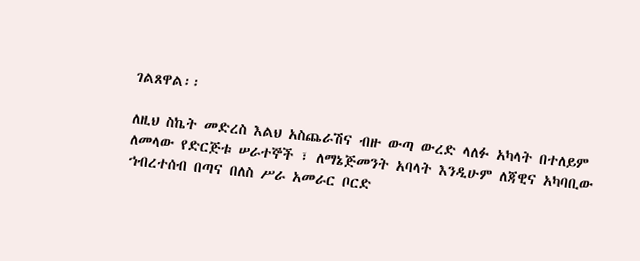ገልጸዋል፡፡

ለዚህ ስኬት መድረስ እልህ አስጨራሽና ብዙ ውጣ ውረድ ላለፉ አካላት በተለይም ለመላው የድርጅቱ ሠራተኞች ፣ ለማኔጅመንት አባላት እንዲሁም ለጃዊና አካባቢው ኀብረተሰብ በጣና በለስ ሥራ አመራር ቦርድ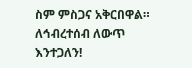ስም ምስጋና አቅርበዋል።
ለኅብረተሰብ ለውጥ እንተጋለን!